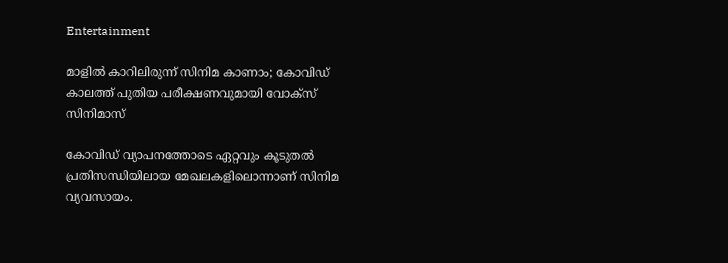Entertainment

മാളില്‍ കാറിലിരുന്ന് സിനിമ കാണാം; കോവിഡ് കാലത്ത് പുതിയ പരീക്ഷണവുമായി വോക്‌സ് സിനിമാസ്

കോവിഡ് വ്യാപനത്തോടെ ഏറ്റവും കൂടുതല്‍ പ്രതിസന്ധിയിലായ മേഖലകളിലൊന്നാണ് സിനിമ വ്യവസായം.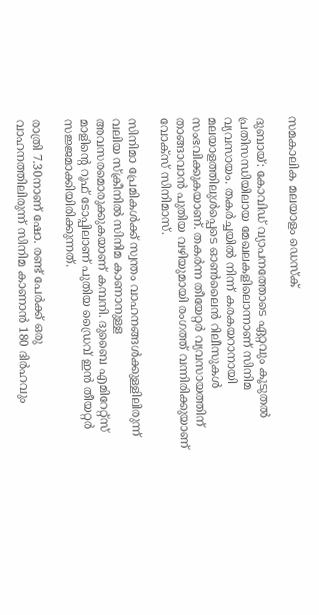സമകാലിക മലയാളം ഡെസ്ക്

ദുബായ്: കോവിഡ് വ്യാപനത്തോടെ ഏറ്റവും കൂടുതല്‍ പ്രതിസന്ധിയിലായ മേഖലകളിലൊന്നാണ് സിനിമ വ്യവസായം. തകര്‍ച്ചയില്‍ നിന്ന് കരകയറാനായി മലയാളത്തിലുള്‍പ്പെടെ ഓണ്‍ലൈന്‍ റിലീസുകള്‍ സംഭവിക്കുകയാണ്. തകര്‍ന്ന തീയേറ്റര്‍ വ്യവസായത്തിന് താങ്ങാവാന്‍ പുതിയ വഴിയുമായി രംഗത്ത് വന്നിരിക്കുയാണ് വോക്‌സ് സിനിമാസ്.

സിനിമാ പ്രേമികള്‍ക്ക് സ്വന്തം വാഹനങ്ങള്‍ക്കുള്ളിലിരുന്ന് വലിയ സ്‌ക്രീനില്‍ സിനിമ കാണാനുള്ള അവസരമൊരുക്കുകയാണ് കമ്പനി. ദുബൈ എമിറേറ്റ്‌സ് മാളിന്റെ റൂഫ് ടോപ്പിലാണ് പുതിയ ഡ്രൈവ് ഇന്‍ തീയറ്റര്‍ സജ്ജമാക്കിയിരിക്കുന്നത്.

രാത്രി 7.30നാണ് ഷോ. രണ്ട് പേര്‍ക്ക് ഒരു വാഹനത്തിലിരുന്ന് സിനിമ കാണാന്‍ 180 ദിര്‍ഹവും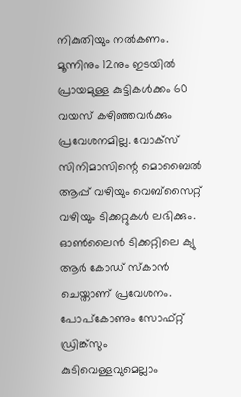നികുതിയും നല്‍കണം. മൂന്നിനും 12നും ഇടയില്‍ പ്രായമുള്ള കുട്ടികള്‍ക്കം 60 വയസ് കഴിഞ്ഞവര്‍ക്കും പ്രവേശനമില്ല. വോക്‌സ് സിനിമാസിന്റെ മൊബൈല്‍ ആപ്പ് വഴിയും വെബ്‌സൈറ്റ് വഴിയും ടിക്കറ്റുകള്‍ ലഭിക്കും. ഓണ്‍ലൈന്‍ ടിക്കറ്റിലെ ക്യു ആര്‍ കോഡ് സ്‌കാന്‍ ചെയ്താണ് പ്രവേശനം. പോപ്‌കോണും സോഫ്റ്റ് ഡ്രിങ്ക്‌സും കുടിവെള്ളവുമെല്ലാം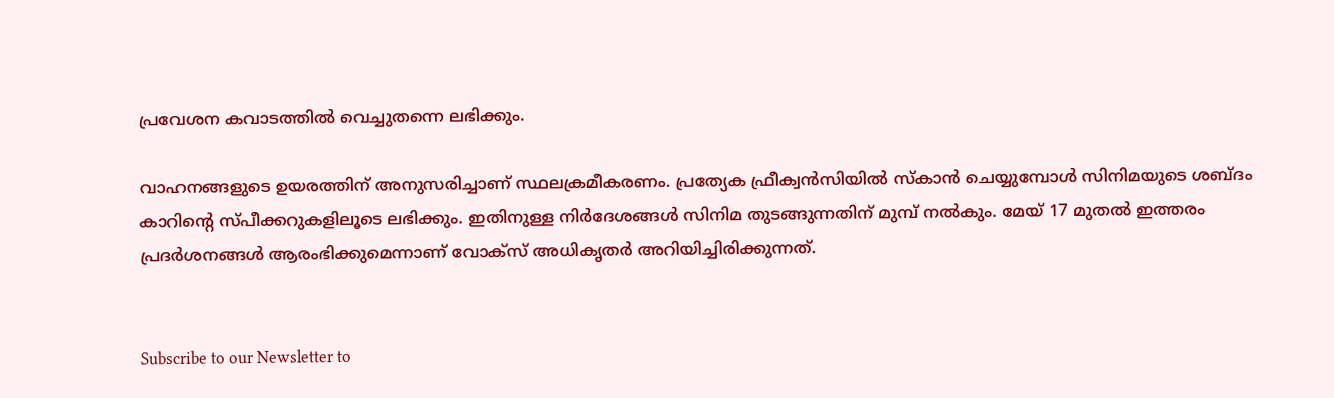പ്രവേശന കവാടത്തില്‍ വെച്ചുതന്നെ ലഭിക്കും.

വാഹനങ്ങളുടെ ഉയരത്തിന് അനുസരിച്ചാണ് സ്ഥലക്രമീകരണം. പ്രത്യേക ഫ്രീക്വന്‍സിയില്‍ സ്‌കാന്‍ ചെയ്യുമ്പോള്‍ സിനിമയുടെ ശബ്ദം കാറിന്റെ സ്പീക്കറുകളിലൂടെ ലഭിക്കും. ഇതിനുള്ള നിര്‍ദേശങ്ങള്‍ സിനിമ തുടങ്ങുന്നതിന് മുമ്പ് നല്‍കും. മേയ് 17 മുതല്‍ ഇത്തരം പ്രദര്‍ശനങ്ങള്‍ ആരംഭിക്കുമെന്നാണ് വോക്‌സ് അധികൃതര്‍ അറിയിച്ചിരിക്കുന്നത്.


Subscribe to our Newsletter to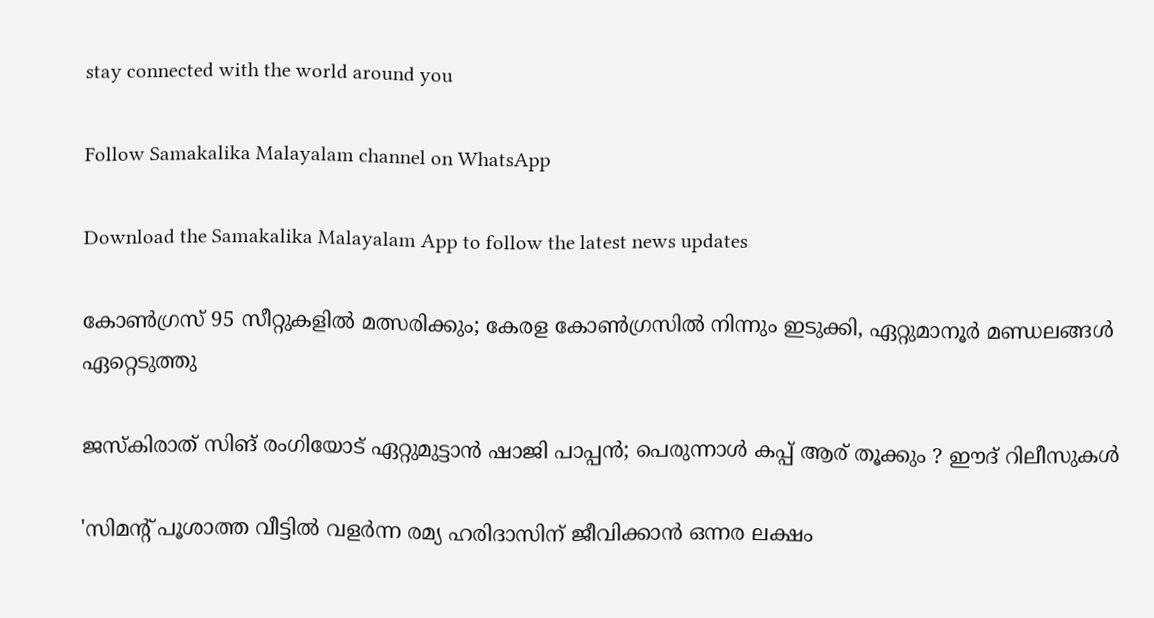stay connected with the world around you

Follow Samakalika Malayalam channel on WhatsApp

Download the Samakalika Malayalam App to follow the latest news updates

കോണ്‍ഗ്രസ് 95 സീറ്റുകളില്‍ മത്സരിക്കും; കേരള കോണ്‍ഗ്രസില്‍ നിന്നും ഇടുക്കി, ഏറ്റുമാനൂര്‍ മണ്ഡലങ്ങള്‍ ഏറ്റെടുത്തു

ജസ്‌കിരാത് സിങ് രംഗിയോട് ഏറ്റുമുട്ടാൻ ഷാജി പാപ്പൻ; പെരുന്നാൾ കപ്പ് ആര് തൂക്കും ? ഈദ് റിലീസുകൾ

'സിമന്റ് പൂശാത്ത വീട്ടില്‍ വളര്‍ന്ന രമ്യ ഹരിദാസിന് ജീവിക്കാന്‍ ഒന്നര ലക്ഷം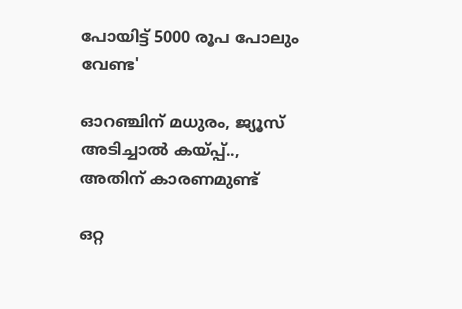പോയിട്ട് 5000 രൂപ പോലും വേണ്ട'

ഓറഞ്ചിന് മധുരം, ജ്യൂസ് അടിച്ചാൽ കയ്പ്പ്.., അതിന് കാരണമുണ്ട്

ഒറ്റ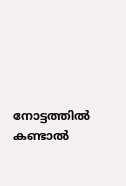നോട്ടത്തിൽ കണ്ടാൽ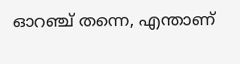ഓറഞ്ച് തന്നെ, എന്താണ്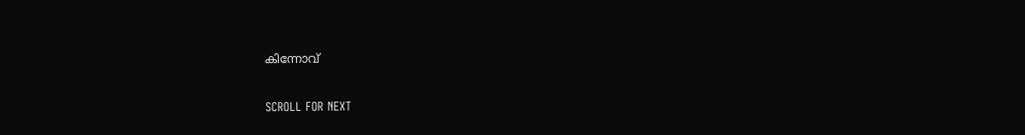കിന്നോവ്

SCROLL FOR NEXT